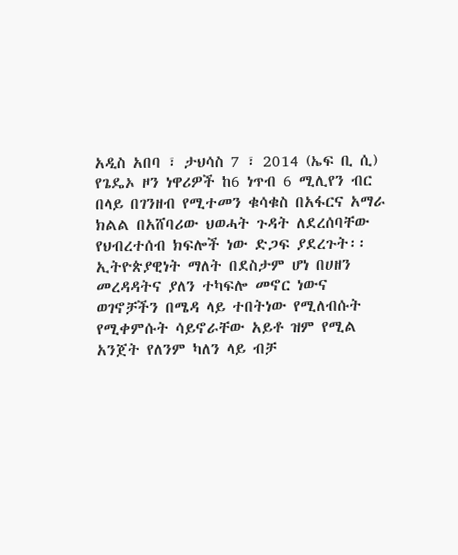አዲስ አበባ ፣ ታህሳስ 7 ፣ 2014 (ኤፍ ቢ ሲ) የጌዴኦ ዞን ነዋሪዎች ከ6 ነጥብ 6 ሚሊየን ብር በላይ በገንዘብ የሚተመን ቁሳቁስ በአፋርና አማራ ክልል በአሸባሪው ህወሓት ጉዳት ለደረሰባቸው የህብረተሰብ ክፍሎች ነው ድጋፍ ያደረጉት፡፡
ኢትዮጵያዊነት ማለት በደስታም ሆነ በሀዘን መረዳዳትና ያለን ተካፍሎ መኖር ነውና ወገኖቻችን በሜዳ ላይ ተበትነው የሚለብሱት የሚቀምሱት ሳይኖራቸው አይቶ ዝም የሚል አንጀት የለንም ካለን ላይ ብቻ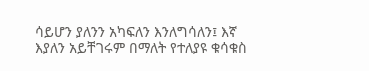ሳይሆን ያለንን አካፍለን እንለግሳለን፤ እኛ እያለን አይቸገሩም በማለት የተለያዩ ቁሳቁስ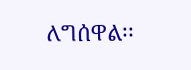ለግሰዋል፡፡